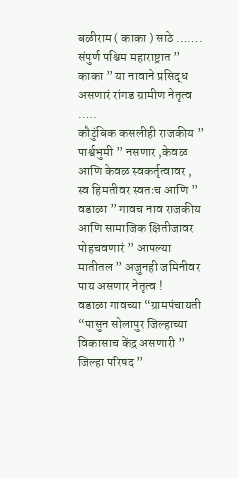बळीराम ( काका ) साठे …….
संपुर्ण पश्चिम महाराष्ट्रात ” काका ” या नावाने प्रसिद्ध असणारं रांगड ग्रामीण नेतृत्व …..
कौटुंबिक कसलीही राजकीय ” पार्श्वभुमी ” नसणार ,केवळ आणि केवळ स्वकर्तृत्वावर , स्व हिमतीवर स्वतःच आणि ” वडाळा ” गावच नाव राजकीय आणि सामाजिक क्षितीजावर पोहचवणारं ” आपल्या मातीतल ” अजुनही जमिनीवर पाय असणार नेतृत्व !
वडाळा गावच्या “ग्रामपंचायती “पासुन सोलापुर जिल्हाच्या विकासाच केंद्र असणारी ” जिल्हा परिषद ”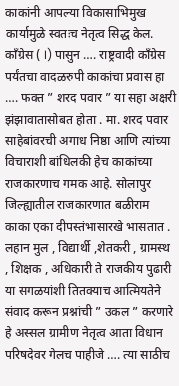काकांनी आपल्या विकासाभिमुख कार्यामुळे स्वतःच नेतृत्व सिद्ध केल.
कॉंग्रेस ( I) पासुन …. राष्ट्रवादी कॉंग्रेस पर्यंतचा वादळरुपी काकांचा प्रवास हा …. फक्त ” शरद पवार ” या सहा अक्षरी झंझावातासोबत होता . मा. शरद पवार साहेबांवरची अगाध निष्ठा आणि त्यांच्या विचाराशी बांधिलकी हेच काकांच्या राजकारणाच गमक आहे. सोलापुर जिल्ह्यातील राजकारणात बळीराम काका एका दीपस्तंभासारखे भासतात .
लहान मुल , विद्यार्थी ,शेतकरी , ग्रामस्थ , शिक्षक , अधिकारी ते राजकीय पुढारी या सगळयांशी तितक्याच आत्मियतेने संवाद करून प्रश्नांची ” उकल ” करणारे हे अस्सल ग्रामीण नेतृत्व आता विधान परिषदेवर गेलच पाहीजे …. त्या साठीच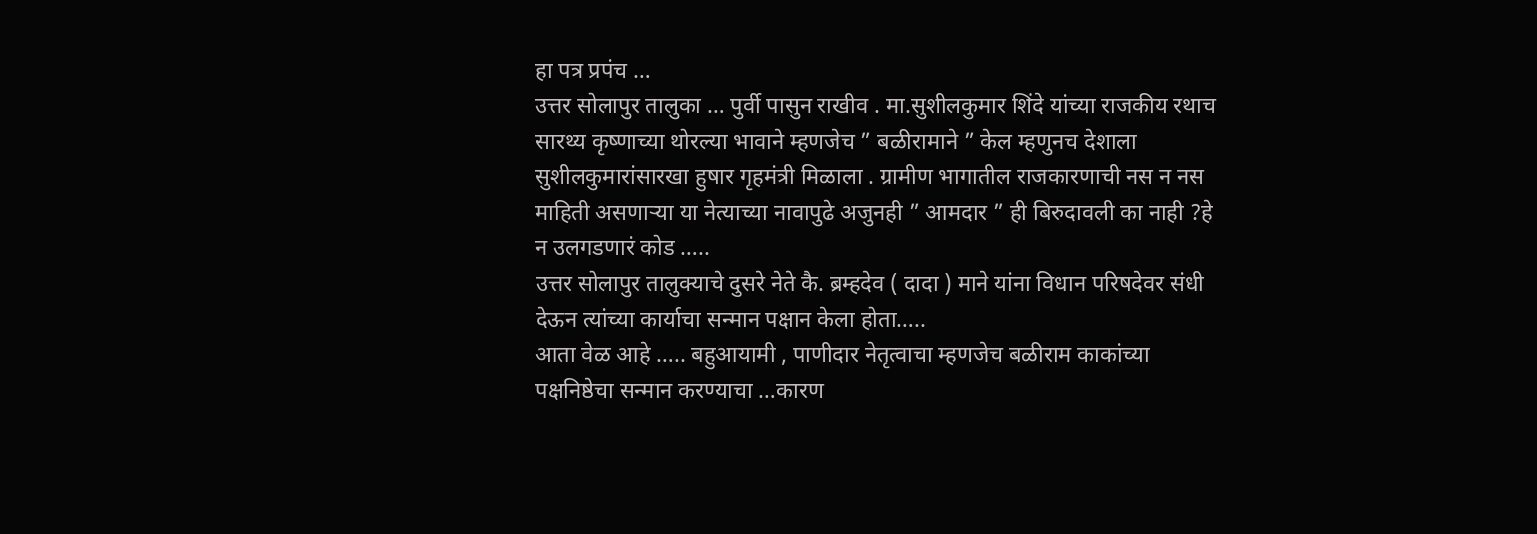हा पत्र प्रपंच …
उत्तर सोलापुर तालुका … पुर्वी पासुन राखीव . मा.सुशीलकुमार शिंदे यांच्या राजकीय रथाच सारथ्य कृष्णाच्या थोरल्या भावाने म्हणजेच ” बळीरामाने ” केल म्हणुनच देशाला सुशीलकुमारांसारखा हुषार गृहमंत्री मिळाला . ग्रामीण भागातील राजकारणाची नस न नस माहिती असणाऱ्या या नेत्याच्या नावापुढे अजुनही ” आमदार ” ही बिरुदावली का नाही ?हे न उलगडणारं कोड …..
उत्तर सोलापुर तालुक्याचे दुसरे नेते कै. ब्रम्हदेव ( दादा ) माने यांना विधान परिषदेवर संधी देऊन त्यांच्या कार्याचा सन्मान पक्षान केला होता…..
आता वेळ आहे ….. बहुआयामी , पाणीदार नेतृत्वाचा म्हणजेच बळीराम काकांच्या पक्षनिष्ठेचा सन्मान करण्याचा …कारण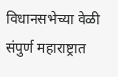विधानसभेच्या वेळी संपुर्ण महाराष्ट्रात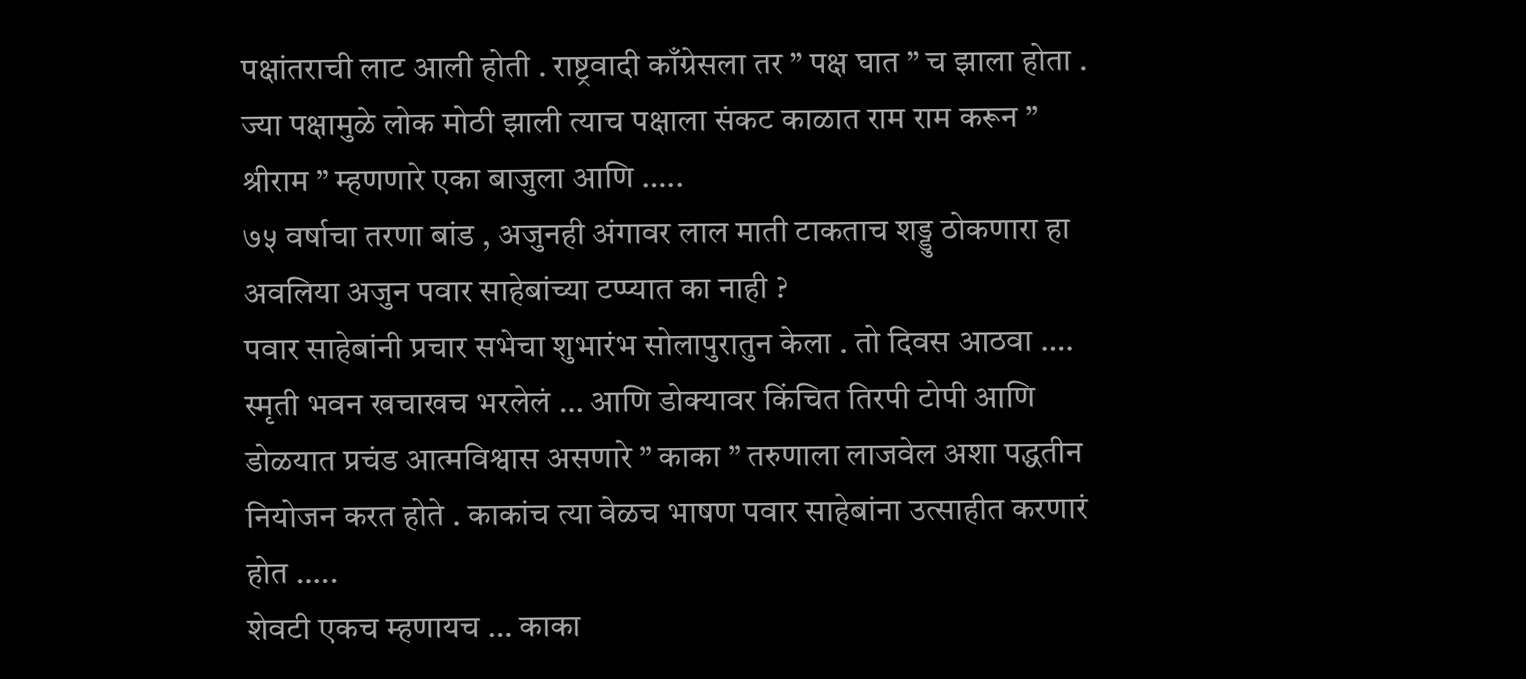पक्षांतराची लाट आली होती . राष्ट्रवादी काँग्रेसला तर ” पक्ष घात ” च झाला होता . ज्या पक्षामुळे लोक मोठी झाली त्याच पक्षाला संकट काळात राम राम करून ” श्रीराम ” म्हणणारे एका बाजुला आणि …..
७५ वर्षाचा तरणा बांड , अजुनही अंगावर लाल माती टाकताच शड्डु ठोकणारा हा अवलिया अजुन पवार साहेबांच्या टप्प्यात का नाही ?
पवार साहेबांनी प्रचार सभेचा शुभारंभ सोलापुरातुन केला . तो दिवस आठवा …. स्मृती भवन खचाखच भरलेलं … आणि डोक्यावर किंचित तिरपी टोपी आणि डोळयात प्रचंड आत्मविश्वास असणारे ” काका ” तरुणाला लाजवेल अशा पद्धतीन नियोजन करत होते . काकांच त्या वेळच भाषण पवार साहेबांना उत्साहीत करणारं होत …..
शेवटी एकच म्हणायच … काका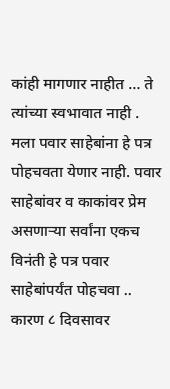कांही मागणार नाहीत … ते त्यांच्या स्वभावात नाही . मला पवार साहेबांना हे पत्र पोहचवता येणार नाही. पवार साहेबांवर व काकांवर प्रेम असणाऱ्या सर्वांना एकच विनंती हे पत्र पवार साहेबांपर्यंत पोहचवा .. कारण ८ दिवसावर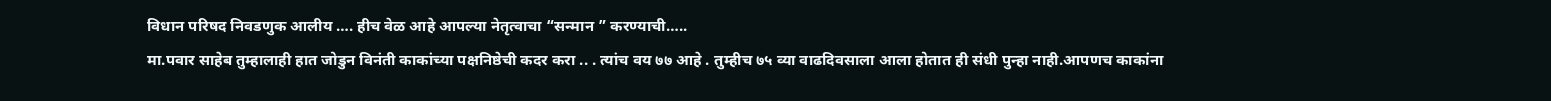विधान परिषद निवडणुक आलीय …. हीच वेळ आहे आपल्या नेतृत्वाचा “सन्मान ” करण्याची…..
मा.पवार साहेब तुम्हालाही हात जोडुन विनंती काकांच्या पक्षनिष्ठेची कदर करा .. . त्यांच वय ७७ आहे . तुम्हीच ७५ व्या वाढदिवसाला आला होतात ही संधी पुन्हा नाही.आपणच काकांना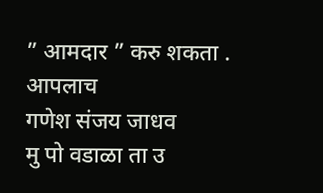” आमदार ” करु शकता .
आपलाच
गणेश संजय जाधव
मु पो वडाळा ता उ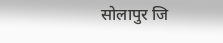सोलापुर जि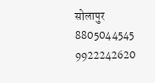सोलापुर
8805044545
9922242620